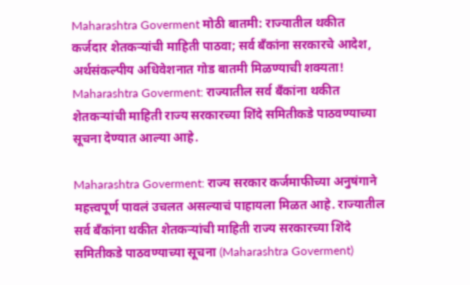Maharashtra Goverment मोठी बातमी: राज्यातील थकीत कर्जदार शेतकऱ्यांची माहिती पाठवा; सर्व बँकांना सरकारचे आदेश, अर्थसंकल्पीय अधिवेशनात गोड बातमी मिळण्याची शक्यता!
Maharashtra Goverment: राज्यातील सर्व बँकांना थकीत शेतकऱ्यांची माहिती राज्य सरकारच्या शिंदे समितीकडे पाठवण्याच्या सूचना देण्यात आल्या आहे.

Maharashtra Goverment: राज्य सरकार कर्जमाफीच्या अनुषंगाने महत्त्वपूर्ण पावलं उचलत असल्याचं पाहायला मिळत आहे. राज्यातील सर्व बँकांना थकीत शेतकऱ्यांची माहिती राज्य सरकारच्या शिंदे समितीकडे पाठवण्याच्या सूचना (Maharashtra Goverment)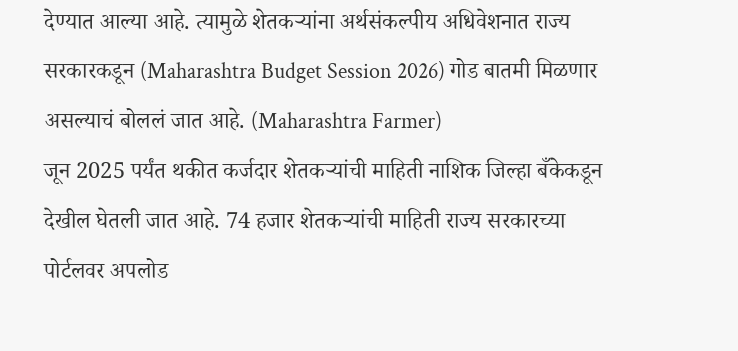देण्यात आल्या आहे. त्यामुळे शेतकऱ्यांना अर्थसंकल्पीय अधिवेशनात राज्य सरकारकडून (Maharashtra Budget Session 2026) गोड बातमी मिळणार असल्याचं बोललं जात आहे. (Maharashtra Farmer)
जून 2025 पर्यंत थकीत कर्जदार शेतकऱ्यांची माहिती नाशिक जिल्हा बँकेकडून देखील घेतली जात आहे. 74 हजार शेतकऱ्यांची माहिती राज्य सरकारच्या पोर्टलवर अपलोड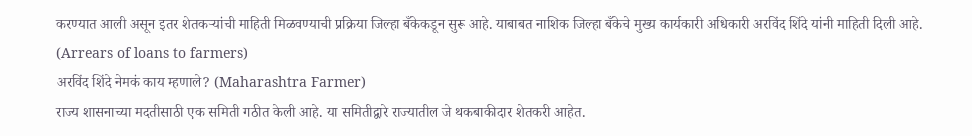करण्यात आली असून इतर शेतकऱ्यांची माहिती मिळवण्याची प्रक्रिया जिल्हा बँकेकडून सुरू आहे. याबाबत नाशिक जिल्हा बँकेचे मुख्य कार्यकारी अधिकारी अरविंद शिंदे यांनी माहिती दिली आहे. (Arrears of loans to farmers)
अरविंद शिंदे नेमकं काय म्हणाले? (Maharashtra Farmer)
राज्य शासनाच्या मदतीसाठी एक समिती गठीत केली आहे. या समितीद्वारे राज्यातील जे थकबाकीदार शेतकरी आहेत.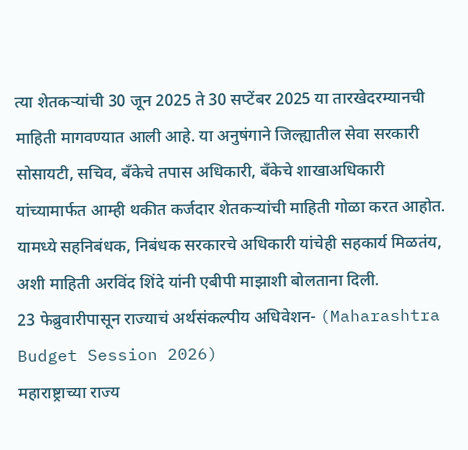त्या शेतकऱ्यांची 30 जून 2025 ते 30 सप्टेंबर 2025 या तारखेदरम्यानची माहिती मागवण्यात आली आहे. या अनुषंगाने जिल्ह्यातील सेवा सरकारी सोसायटी, सचिव, बँकेचे तपास अधिकारी, बँकेचे शाखाअधिकारी यांच्यामार्फत आम्ही थकीत कर्जदार शेतकऱ्यांची माहिती गोळा करत आहोत. यामध्ये सहनिबंधक, निबंधक सरकारचे अधिकारी यांचेही सहकार्य मिळतंय, अशी माहिती अरविंद शिंदे यांनी एबीपी माझाशी बोलताना दिली.
23 फेब्रुवारीपासून राज्याचं अर्थसंकल्पीय अधिवेशन- (Maharashtra Budget Session 2026)
महाराष्ट्राच्या राज्य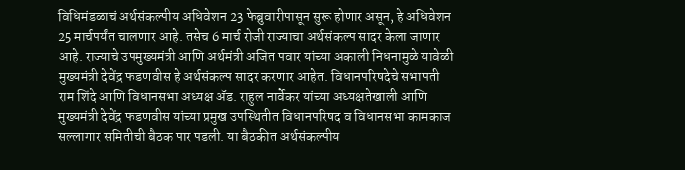विधिमंडळाचं अर्थसंकल्पीय अधिवेशन 23 फेब्रुवारीपासून सुरू होणार असून, हे अधिवेशन 25 मार्चपर्यंत चालणार आहे. तसेच 6 मार्च रोजी राज्याचा अर्थसंकल्प सादर केला जाणार आहे. राज्याचे उपमुख्यमंत्री आणि अर्थमंत्री अजित पवार यांच्या अकाली निधनामुळे यावेळी मुख्यमंत्री देवेंद्र फडणवीस हे अर्थसंकल्प सादर करणार आहेत. विधानपरिषदेचे सभापती राम शिंदे आणि विधानसभा अध्यक्ष ॲड. राहुल नार्वेकर यांच्या अध्यक्षतेखाली आणि मुख्यमंत्री देवेंद्र फडणवीस यांच्या प्रमुख उपस्थितीत विधानपरिषद व विधानसभा कामकाज सल्लागार समितीची बैठक पार पडली. या बैठकीत अर्थसंकल्पीय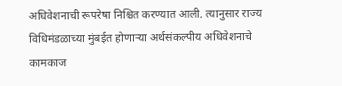अधिवेशनाची रूपरेषा निश्चित करण्यात आली. त्यानुसार राज्य विधिमंडळाच्या मुंबईत होणाऱ्या अर्थसंकल्पीय अधिवेशनाचे कामकाज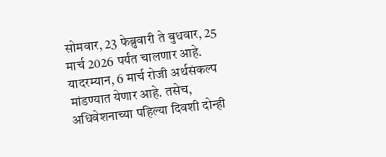सोमवार, 23 फेब्रुवारी ते बुधवार, 25 मार्च 2026 पर्यंत चालणार आहे. यादरम्यान, 6 मार्च रोजी अर्थसंकल्प मांडण्यात येणार आहे. तसेच, अधिवेशनाच्या पहिल्या दिवशी दोन्ही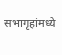सभागृहांमध्ये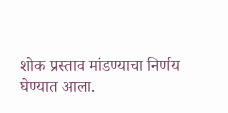शोक प्रस्ताव मांडण्याचा निर्णय घेण्यात आला.